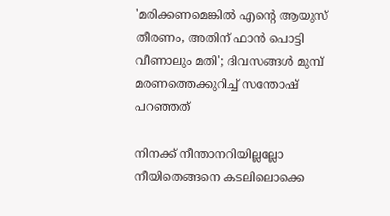'മരിക്കണമെങ്കില്‍ എന്റെ ആയുസ് തീരണം, അതിന് ഫാന്‍ പൊട്ടി വീണാലും മതി'; ദിവസങ്ങള്‍ മുമ്പ് മരണത്തെക്കുറിച്ച് സന്തോഷ് പറഞ്ഞത്

നിനക്ക് നീന്താനറിയില്ലല്ലോ നീയിതെങ്ങനെ കടലിലൊക്കെ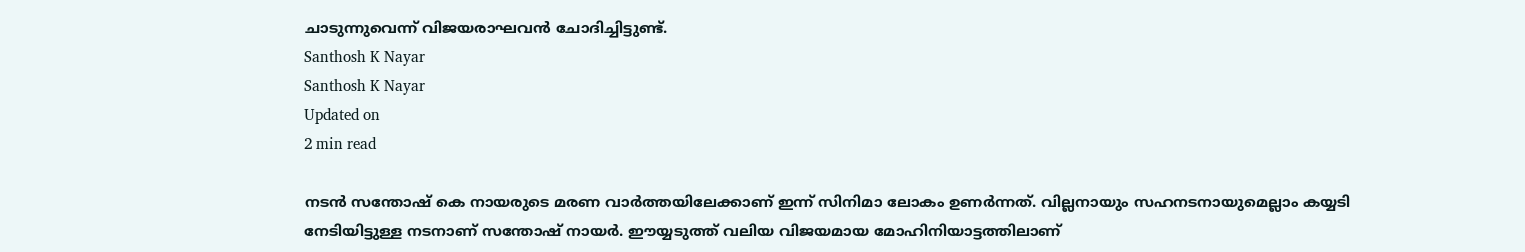ചാടുന്നുവെന്ന് വിജയരാഘവന്‍ ചോദിച്ചിട്ടുണ്ട്.
Santhosh K Nayar
Santhosh K Nayar
Updated on
2 min read

നടന്‍ സന്തോഷ് കെ നായരുടെ മരണ വാര്‍ത്തയിലേക്കാണ് ഇന്ന് സിനിമാ ലോകം ഉണര്‍ന്നത്. വില്ലനായും സഹനടനായുമെല്ലാം കയ്യടി നേടിയിട്ടുള്ള നടനാണ് സന്തോഷ് നായര്‍. ഈയ്യടുത്ത് വലിയ വിജയമായ മോഹിനിയാട്ടത്തിലാണ്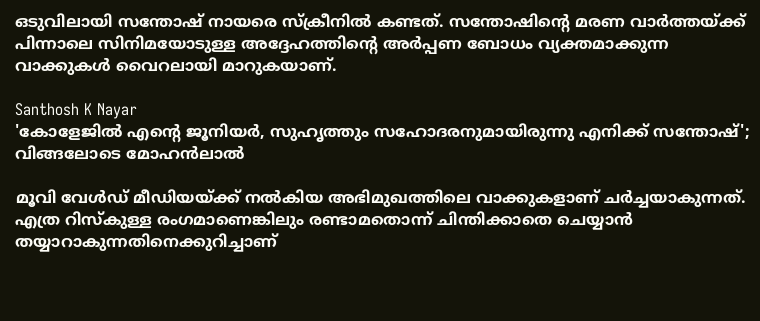ഒടുവിലായി സന്തോഷ് നായരെ സ്‌ക്രീനില്‍ കണ്ടത്. സന്തോഷിന്റെ മരണ വാര്‍ത്തയ്ക്ക് പിന്നാലെ സിനിമയോടുള്ള അദ്ദേഹത്തിന്റെ അര്‍പ്പണ ബോധം വ്യക്തമാക്കുന്ന വാക്കുകള്‍ വൈറലായി മാറുകയാണ്.

Santhosh K Nayar
'കോളേജില്‍ എന്റെ ജൂനിയര്‍, സുഹൃത്തും സഹോദരനുമായിരുന്നു എനിക്ക് സന്തോഷ്'; വിങ്ങലോടെ മോഹന്‍ലാല്‍

മൂവി വേള്‍ഡ് മീഡിയയ്ക്ക് നല്‍കിയ അഭിമുഖത്തിലെ വാക്കുകളാണ് ചര്‍ച്ചയാകുന്നത്. എത്ര റിസ്‌കുള്ള രംഗമാണെങ്കിലും രണ്ടാമതൊന്ന് ചിന്തിക്കാതെ ചെയ്യാന്‍ തയ്യാറാകുന്നതിനെക്കുറിച്ചാണ്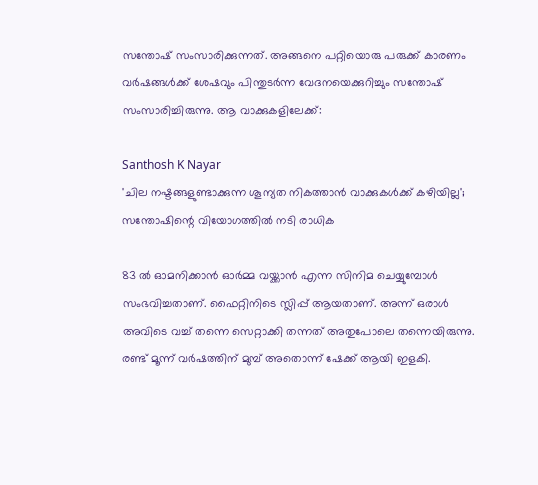സന്തോഷ് സംസാരിക്കുന്നത്. അങ്ങനെ പറ്റിയൊരു പരുക്ക് കാരണം വര്‍ഷങ്ങള്‍ക്ക് ശേഷവും പിന്തുടര്‍ന്ന വേദനയെക്കുറിച്ചും സന്തോഷ് സംസാരിച്ചിരുന്നു. ആ വാക്കുകളിലേക്ക്:

Santhosh K Nayar
'ചില നഷ്ടങ്ങളുണ്ടാക്കുന്ന ശൂന്യത നികത്താൻ വാക്കുകൾക്ക് കഴിയില്ല'; സന്തോഷിന്റെ വിയോഗത്തിൽ നടി രാധിക

83 ല്‍ ഓമനിക്കാന്‍ ഓര്‍മ്മ വയ്ക്കാന്‍ എന്ന സിനിമ ചെയ്യുമ്പോള്‍ സംഭവിച്ചതാണ്. ഫൈറ്റിനിടെ സ്ലിപ്പ് ആയതാണ്. അന്ന് ഒരാള്‍ അവിടെ വച്ച് തന്നെ സെറ്റാക്കി തന്നത് അതുപോലെ തന്നെയിരുന്നു. രണ്ട് മൂന്ന് വര്‍ഷത്തിന് മുമ്പ് അതൊന്ന് ഷേക്ക് ആയി ഇളകി.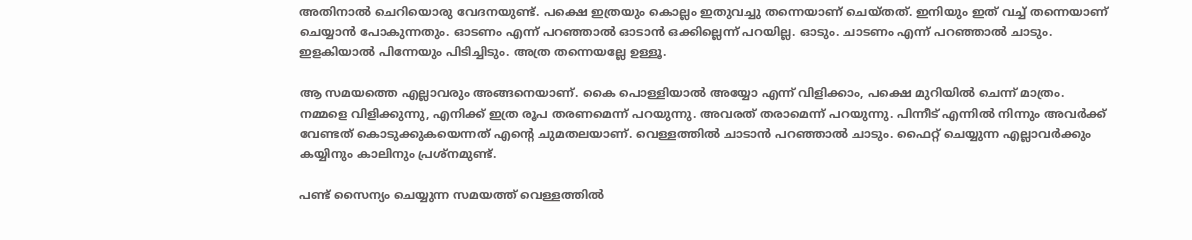അതിനാല്‍ ചെറിയൊരു വേദനയുണ്ട്. പക്ഷെ ഇത്രയും കൊല്ലം ഇതുവച്ചു തന്നെയാണ് ചെയ്തത്. ഇനിയും ഇത് വച്ച് തന്നെയാണ് ചെയ്യാന്‍ പോകുന്നതും. ഓടണം എന്ന് പറഞ്ഞാല്‍ ഓടാന്‍ ഒക്കില്ലെന്ന് പറയില്ല. ഓടും. ചാടണം എന്ന് പറഞ്ഞാല്‍ ചാടും. ഇളകിയാല്‍ പിന്നേയും പിടിച്ചിടും. അത്ര തന്നെയല്ലേ ഉള്ളൂ.

ആ സമയത്തെ എല്ലാവരും അങ്ങനെയാണ്. കൈ പൊള്ളിയാല്‍ അയ്യോ എന്ന് വിളിക്കാം, പക്ഷെ മുറിയില്‍ ചെന്ന് മാത്രം. നമ്മളെ വിളിക്കുന്നു, എനിക്ക് ഇത്ര രൂപ തരണമെന്ന് പറയുന്നു. അവരത് തരാമെന്ന് പറയുന്നു. പിന്നീട് എന്നില്‍ നിന്നും അവര്‍ക്ക് വേണ്ടത് കൊടുക്കുകയെന്നത് എന്റെ ചുമതലയാണ്. വെള്ളത്തില്‍ ചാടാന്‍ പറഞ്ഞാല്‍ ചാടും. ഫൈറ്റ് ചെയ്യുന്ന എല്ലാവര്‍ക്കും കയ്യിനും കാലിനും പ്രശ്‌നമുണ്ട്.

പണ്ട് സൈന്യം ചെയ്യുന്ന സമയത്ത് വെള്ളത്തില്‍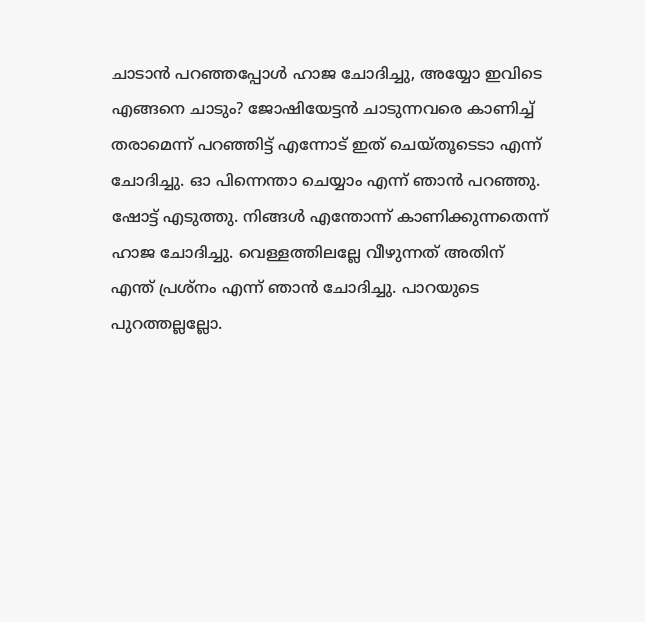ചാടാന്‍ പറഞ്ഞപ്പോള്‍ ഹാജ ചോദിച്ചു, അയ്യോ ഇവിടെ എങ്ങനെ ചാടും? ജോഷിയേട്ടന്‍ ചാടുന്നവരെ കാണിച്ച് തരാമെന്ന് പറഞ്ഞിട്ട് എന്നോട് ഇത് ചെയ്തൂടെടാ എന്ന് ചോദിച്ചു. ഓ പിന്നെന്താ ചെയ്യാം എന്ന് ഞാന്‍ പറഞ്ഞു. ഷോട്ട് എടുത്തു. നിങ്ങള്‍ എന്തോന്ന് കാണിക്കുന്നതെന്ന് ഹാജ ചോദിച്ചു. വെള്ളത്തിലല്ലേ വീഴുന്നത് അതിന് എന്ത് പ്രശ്‌നം എന്ന് ഞാന്‍ ചോദിച്ചു. പാറയുടെ പുറത്തല്ലല്ലോ.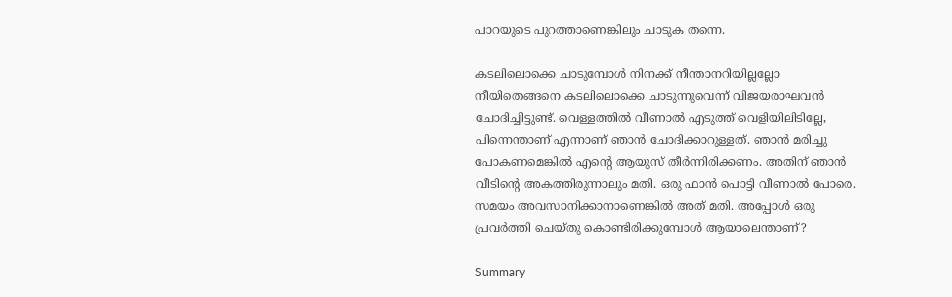പാറയുടെ പുറത്താണെങ്കിലും ചാടുക തന്നെ.

കടലിലൊക്കെ ചാടുമ്പോള്‍ നിനക്ക് നീന്താനറിയില്ലല്ലോ നീയിതെങ്ങനെ കടലിലൊക്കെ ചാടുന്നുവെന്ന് വിജയരാഘവന്‍ ചോദിച്ചിട്ടുണ്ട്. വെള്ളത്തില്‍ വീണാല്‍ എടുത്ത് വെളിയിലിടില്ലേ, പിന്നെന്താണ് എന്നാണ് ഞാന്‍ ചോദിക്കാറുള്ളത്. ഞാന്‍ മരിച്ചു പോകണമെങ്കില്‍ എന്റെ ആയുസ് തീര്‍ന്നിരിക്കണം. അതിന് ഞാന്‍ വീടിന്റെ അകത്തിരുന്നാലും മതി. ഒരു ഫാന്‍ പൊട്ടി വീണാല്‍ പോരെ. സമയം അവസാനിക്കാനാണെങ്കില്‍ അത് മതി. അപ്പോള്‍ ഒരു പ്രവര്‍ത്തി ചെയ്തു കൊണ്ടിരിക്കുമ്പോള്‍ ആയാലെന്താണ്?

Summary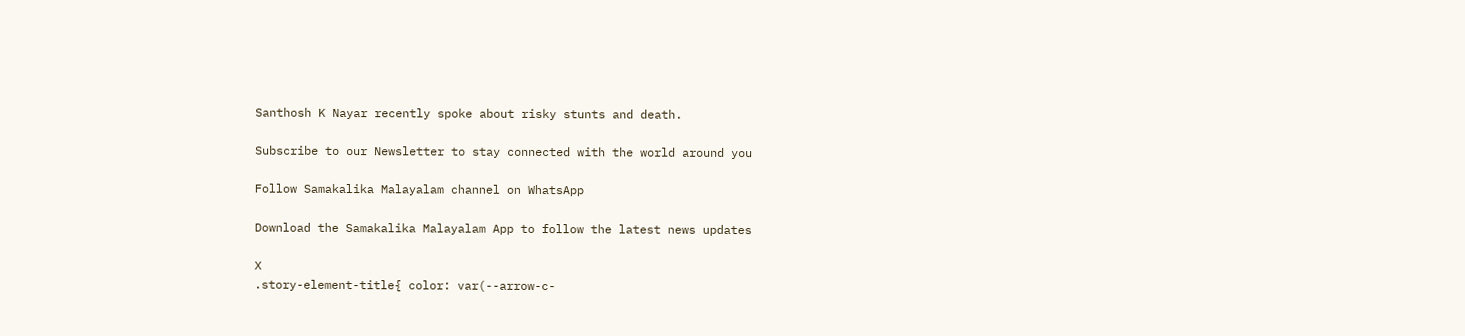Santhosh K Nayar recently spoke about risky stunts and death.

Subscribe to our Newsletter to stay connected with the world around you

Follow Samakalika Malayalam channel on WhatsApp

Download the Samakalika Malayalam App to follow the latest news updates

X
.story-element-title{ color: var(--arrow-c-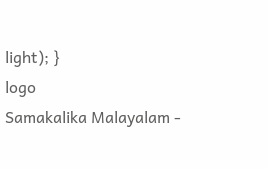light); }
logo
Samakalika Malayalam -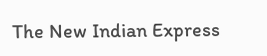The New Indian Express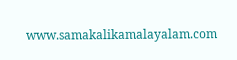www.samakalikamalayalam.com